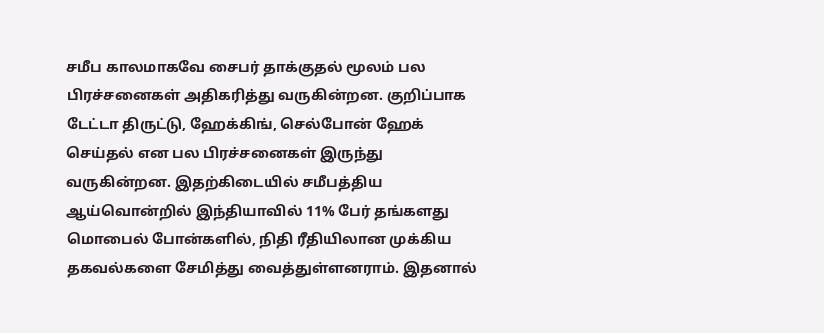சமீப காலமாகவே சைபர் தாக்குதல் மூலம் பல பிரச்சனைகள் அதிகரித்து வருகின்றன. குறிப்பாக டேட்டா திருட்டு, ஹேக்கிங், செல்போன் ஹேக் செய்தல் என பல பிரச்சனைகள் இருந்து வருகின்றன. இதற்கிடையில் சமீபத்திய ஆய்வொன்றில் இந்தியாவில் 11% பேர் தங்களது மொபைல் போன்களில், நிதி ரீதியிலான முக்கிய தகவல்களை சேமித்து வைத்துள்ளனராம். இதனால்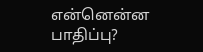என்னென்ன பாதிப்பு?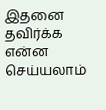இதனை தவிர்க்க என்ன செய்யலாம்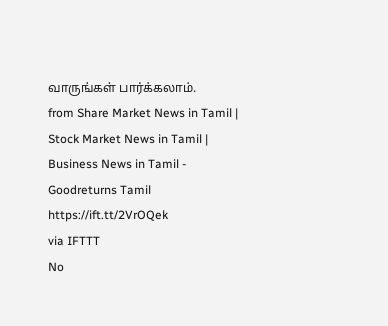வாருங்கள் பார்க்கலாம்.
from Share Market News in Tamil | Stock Market News in Tamil | Business News in Tamil - Goodreturns Tamil https://ift.tt/2VrOQek
via IFTTT
No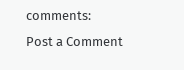comments:
Post a Comment